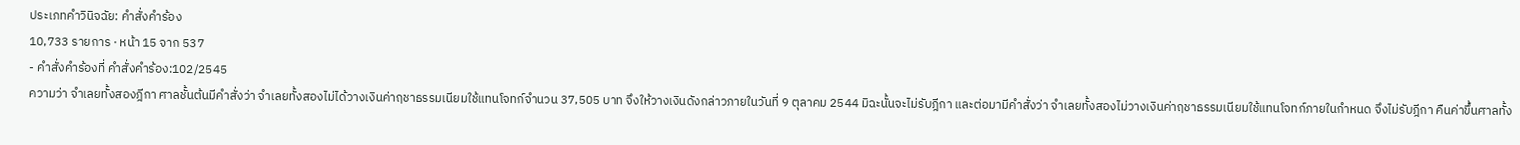ประเภทคำวินิจฉัย: คำสั่งคำร้อง
10,733 รายการ · หน้า 15 จาก 537
- คำสั่งคำร้องที่ คำสั่งคำร้อง:102/2545
ความว่า จำเลยทั้งสองฎีกา ศาลชั้นต้นมีคำสั่งว่า จำเลยทั้งสองไม่ได้วางเงินค่าฤชาธรรมเนียมใช้แทนโจทก์จำนวน 37,505 บาท จึงให้วางเงินดังกล่าวภายในวันที่ 9 ตุลาคม 2544 มิฉะนั้นจะไม่รับฎีกา และต่อมามีคำสั่งว่า จำเลยทั้งสองไม่วางเงินค่าฤชาธรรมเนียมใช้แทนโจทก์ภายในกำหนด จึงไม่รับฎีกา คืนค่าขึ้นศาลทั้ง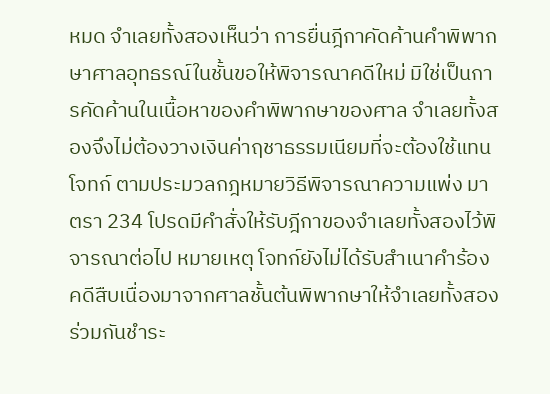หมด จำเลยทั้งสองเห็นว่า การยื่นฎีกาคัดค้านคำพิพากษาศาลอุทธรณ์ในชั้นขอให้พิจารณาคดีใหม่ มิใช่เป็นการคัดค้านในเนื้อหาของคำพิพากษาของศาล จำเลยทั้งสองจึงไม่ต้องวางเงินค่าฤชาธรรมเนียมที่จะต้องใช้แทนโจทก์ ตามประมวลกฎหมายวิธีพิจารณาความแพ่ง มาตรา 234 โปรดมีคำสั่งให้รับฎีกาของจำเลยทั้งสองไว้พิจารณาต่อไป หมายเหตุ โจทก์ยังไม่ได้รับสำเนาคำร้อง คดีสืบเนื่องมาจากศาลชั้นต้นพิพากษาให้จำเลยทั้งสองร่วมกันชำระ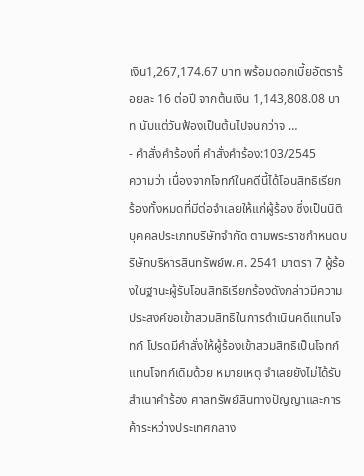เงิน1,267,174.67 บาท พร้อมดอกเบี้ยอัตราร้อยละ 16 ต่อปี จากต้นเงิน 1,143,808.08 บาท นับแต่วันฟ้องเป็นต้นไปจนกว่าจ …
- คำสั่งคำร้องที่ คำสั่งคำร้อง:103/2545
ความว่า เนื่องจากโจทก์ในคดีนี้ได้โอนสิทธิเรียกร้องทั้งหมดที่มีต่อจำเลยให้แก่ผู้ร้อง ซึ่งเป็นนิติบุคคลประเภทบริษัทจำกัด ตามพระราชกำหนดบริษัทบริหารสินทรัพย์พ.ศ. 2541 มาตรา 7 ผู้ร้องในฐานะผู้รับโอนสิทธิเรียกร้องดังกล่าวมีความประสงค์ขอเข้าสวมสิทธิในการดำเนินคดีแทนโจทก์ โปรดมีคำสั่งให้ผู้ร้องเข้าสวมสิทธิเป็นโจทก์แทนโจทก์เดิมด้วย หมายเหตุ จำเลยยังไม่ได้รับสำเนาคำร้อง ศาลทรัพย์สินทางปัญญาและการค้าระหว่างประเทศกลาง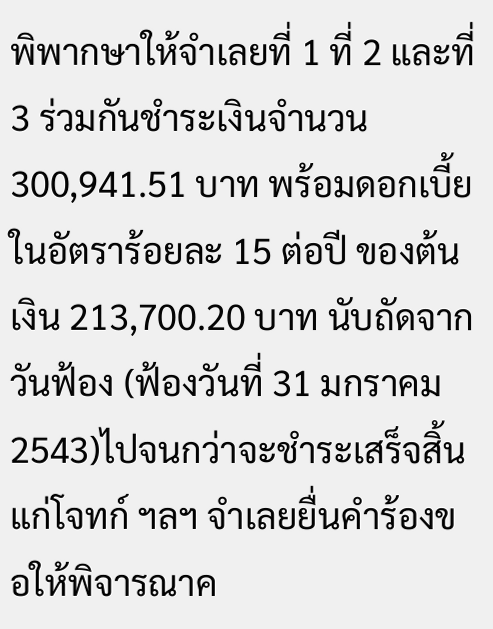พิพากษาให้จำเลยที่ 1 ที่ 2 และที่ 3 ร่วมกันชำระเงินจำนวน 300,941.51 บาท พร้อมดอกเบี้ยในอัตราร้อยละ 15 ต่อปี ของต้นเงิน 213,700.20 บาท นับถัดจากวันฟ้อง (ฟ้องวันที่ 31 มกราคม 2543)ไปจนกว่าจะชำระเสร็จสิ้นแก่โจทก์ ฯลฯ จำเลยยื่นคำร้องขอให้พิจารณาค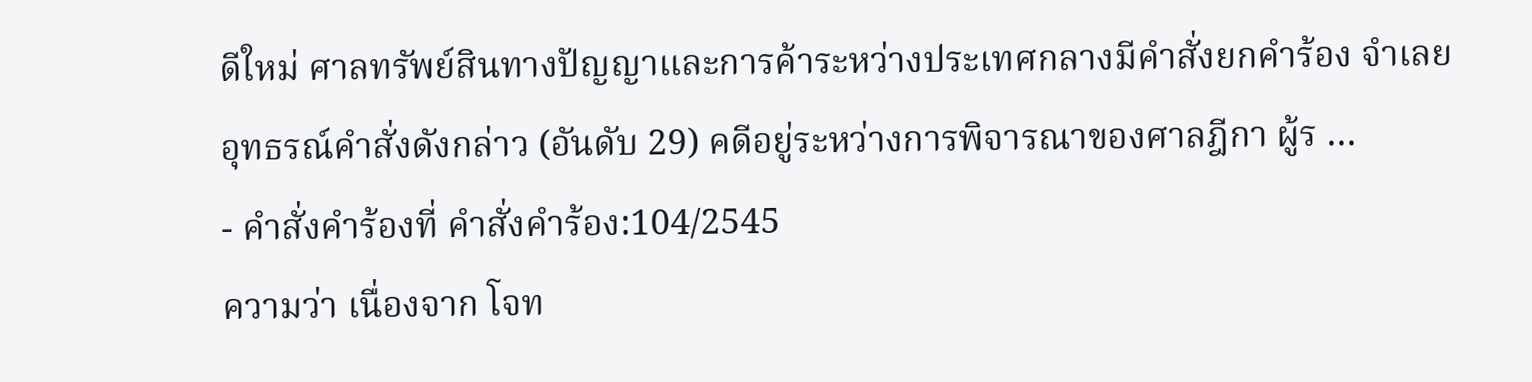ดีใหม่ ศาลทรัพย์สินทางปัญญาและการค้าระหว่างประเทศกลางมีคำสั่งยกคำร้อง จำเลยอุทธรณ์คำสั่งดังกล่าว (อันดับ 29) คดีอยู่ระหว่างการพิจารณาของศาลฎีกา ผู้ร …
- คำสั่งคำร้องที่ คำสั่งคำร้อง:104/2545
ความว่า เนื่องจาก โจท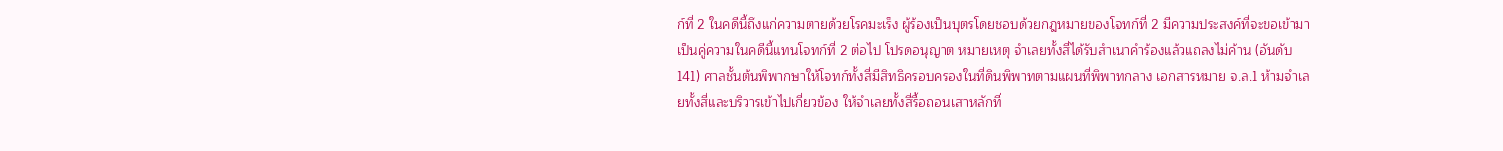ก์ที่ 2 ในคดีนี้ถึงแก่ความตายด้วยโรคมะเร็ง ผู้ร้องเป็นบุตรโดยชอบด้วยกฎหมายของโจทก์ที่ 2 มีความประสงค์ที่จะขอเข้ามาเป็นคู่ความในคดีนี้แทนโจทก์ที่ 2 ต่อไป โปรดอนุญาต หมายเหตุ จำเลยทั้งสี่ได้รับสำเนาคำร้องแล้วแถลงไม่ค้าน (อันดับ 141) ศาลชั้นต้นพิพากษาให้โจทก์ทั้งสี่มีสิทธิครอบครองในที่ดินพิพาทตามแผนที่พิพาทกลาง เอกสารหมาย จ.ล.1 ห้ามจำเลยทั้งสี่และบริวารเข้าไปเกี่ยวข้อง ให้จำเลยทั้งสี่รื้อถอนเสาหลักที่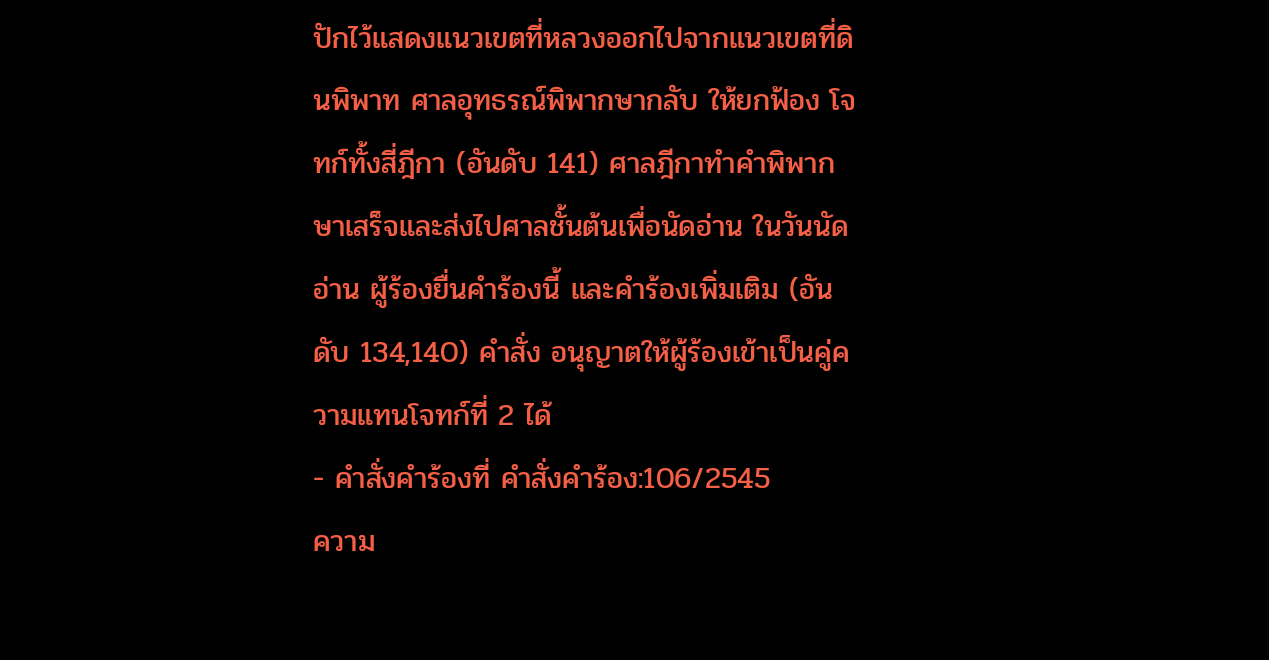ปักไว้แสดงแนวเขตที่หลวงออกไปจากแนวเขตที่ดินพิพาท ศาลอุทธรณ์พิพากษากลับ ให้ยกฟ้อง โจทก์ทั้งสี่ฎีกา (อันดับ 141) ศาลฎีกาทำคำพิพากษาเสร็จและส่งไปศาลชั้นต้นเพื่อนัดอ่าน ในวันนัดอ่าน ผู้ร้องยื่นคำร้องนี้ และคำร้องเพิ่มเติม (อันดับ 134,140) คำสั่ง อนุญาตให้ผู้ร้องเข้าเป็นคู่ความแทนโจทก์ที่ 2 ได้
- คำสั่งคำร้องที่ คำสั่งคำร้อง:106/2545
ความ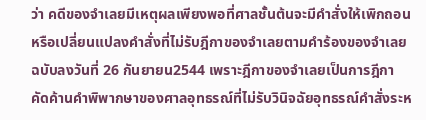ว่า คดีของจำเลยมีเหตุผลเพียงพอที่ศาลชั้นต้นจะมีคำสั่งให้เพิกถอนหรือเปลี่ยนแปลงคำสั่งที่ไม่รับฎีกาของจำเลยตามคำร้องของจำเลย ฉบับลงวันที่ 26 กันยายน2544 เพราะฎีกาของจำเลยเป็นการฎีกาคัดค้านคำพิพากษาของศาลอุทธรณ์ที่ไม่รับวินิจฉัยอุทธรณ์คำสั่งระห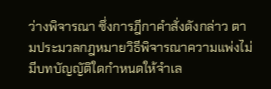ว่างพิจารณา ซึ่งการฎีกาคำสั่งดังกล่าว ตามประมวลกฎหมายวิธีพิจารณาความแพ่งไม่มีบทบัญญัติใดกำหนดให้จำเล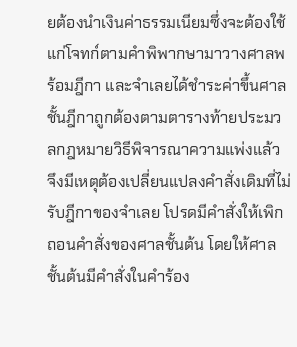ยต้องนำเงินค่าธรรมเนียมซึ่งจะต้องใช้แก่โจทก์ตามคำพิพากษามาวางศาลพร้อมฎีกา และจำเลยได้ชำระค่าขึ้นศาลชั้นฎีกาถูกต้องตามตารางท้ายประมวลกฎหมายวิธีพิจารณาความแพ่งแล้ว จึงมีเหตุต้องเปลี่ยนแปลงคำสั่งเดิมที่ไม่รับฎีกาของจำเลย โปรดมีคำสั่งให้เพิกถอนคำสั่งของศาลชั้นต้น โดยให้ศาลชั้นต้นมีคำสั่งในคำร้อง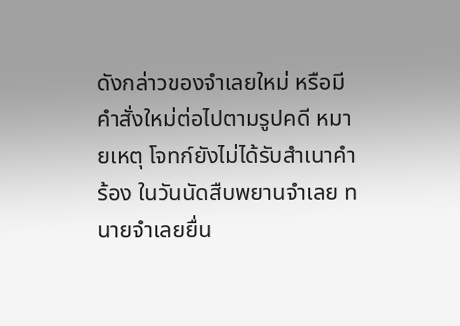ดังกล่าวของจำเลยใหม่ หรือมีคำสั่งใหม่ต่อไปตามรูปคดี หมายเหตุ โจทก์ยังไม่ได้รับสำเนาคำร้อง ในวันนัดสืบพยานจำเลย ทนายจำเลยยื่น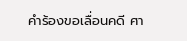คำร้องขอเลื่อนคดี ศา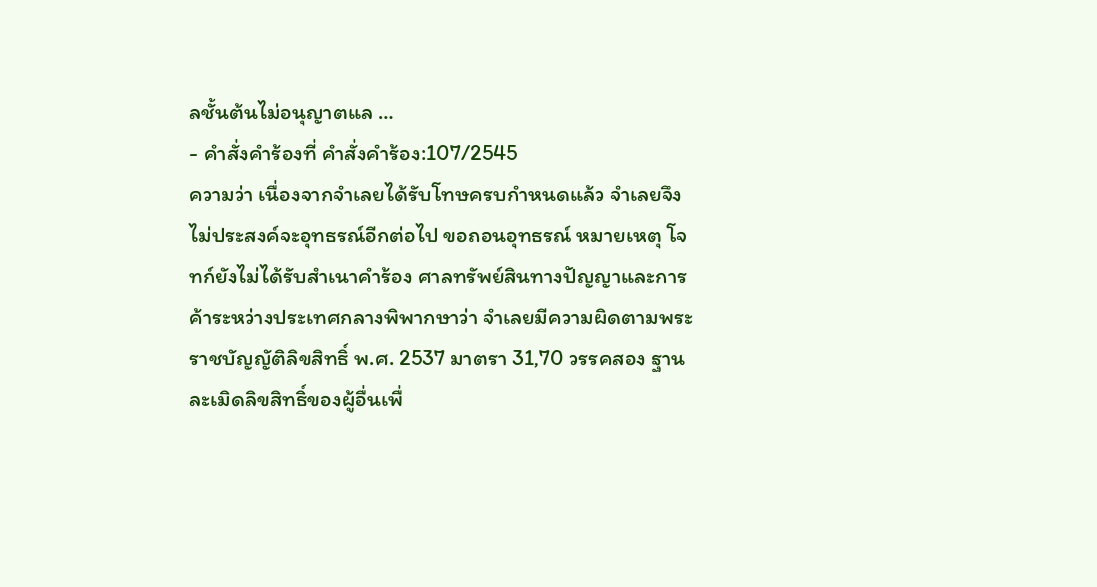ลชั้นต้นไม่อนุญาตแล …
- คำสั่งคำร้องที่ คำสั่งคำร้อง:107/2545
ความว่า เนื่องจากจำเลยได้รับโทษครบกำหนดแล้ว จำเลยจึงไม่ประสงค์จะอุทธรณ์อีกต่อไป ขอถอนอุทธรณ์ หมายเหตุ โจทก์ยังไม่ได้รับสำเนาคำร้อง ศาลทรัพย์สินทางปัญญาและการค้าระหว่างประเทศกลางพิพากษาว่า จำเลยมีความผิดตามพระราชบัญญัติลิขสิทธิ์ พ.ศ. 2537 มาตรา 31,70 วรรคสอง ฐานละเมิดลิขสิทธิ์ของผู้อื่นเพื่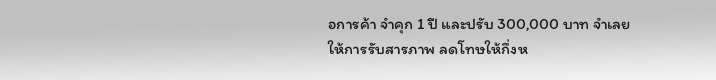อการค้า จำคุก 1 ปี และปรับ 300,000 บาท จำเลยให้การรับสารภาพ ลดโทษให้กึ่งห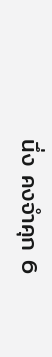นึ่ง คงจำคุก 6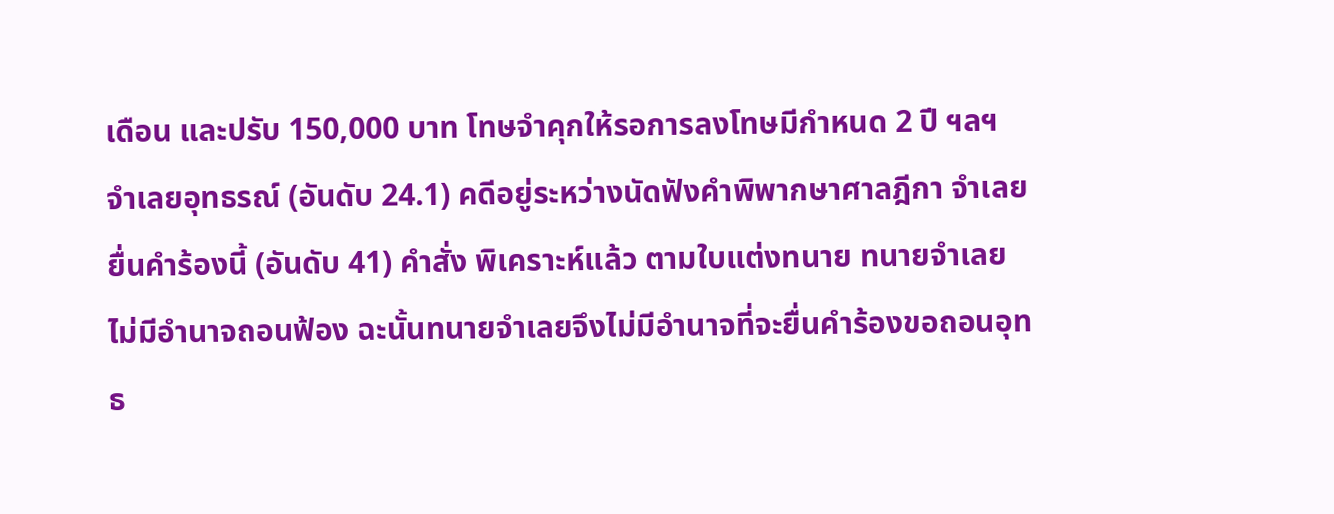เดือน และปรับ 150,000 บาท โทษจำคุกให้รอการลงโทษมีกำหนด 2 ปี ฯลฯ จำเลยอุทธรณ์ (อันดับ 24.1) คดีอยู่ระหว่างนัดฟังคำพิพากษาศาลฎีกา จำเลยยื่นคำร้องนี้ (อันดับ 41) คำสั่ง พิเคราะห์แล้ว ตามใบแต่งทนาย ทนายจำเลยไม่มีอำนาจถอนฟ้อง ฉะนั้นทนายจำเลยจึงไม่มีอำนาจที่จะยื่นคำร้องขอถอนอุทธ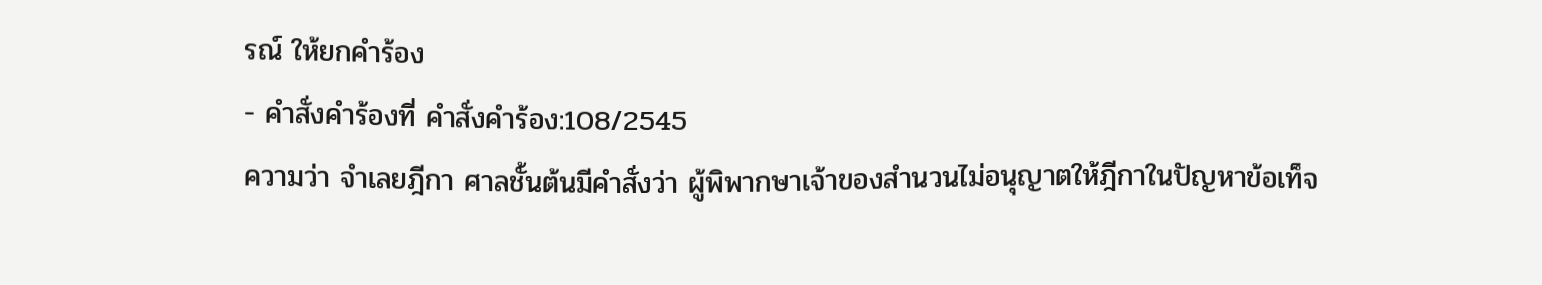รณ์ ให้ยกคำร้อง
- คำสั่งคำร้องที่ คำสั่งคำร้อง:108/2545
ความว่า จำเลยฎีกา ศาลชั้นต้นมีคำสั่งว่า ผู้พิพากษาเจ้าของสำนวนไม่อนุญาตให้ฎีกาในปัญหาข้อเท็จ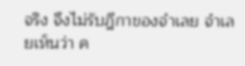จริง จึงไม่รับฎีกาของจำเลย จำเลยเห็นว่า ค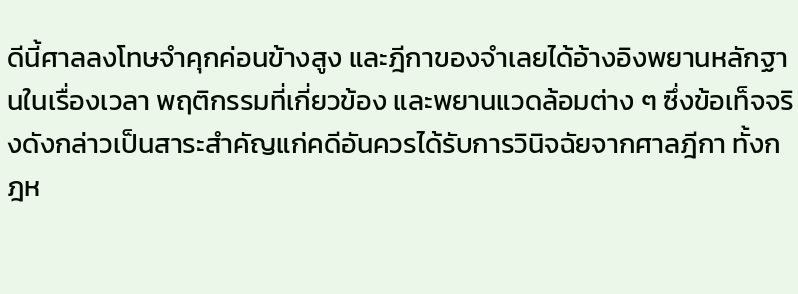ดีนี้ศาลลงโทษจำคุกค่อนข้างสูง และฎีกาของจำเลยได้อ้างอิงพยานหลักฐานในเรื่องเวลา พฤติกรรมที่เกี่ยวข้อง และพยานแวดล้อมต่าง ๆ ซึ่งข้อเท็จจริงดังกล่าวเป็นสาระสำคัญแก่คดีอันควรได้รับการวินิจฉัยจากศาลฎีกา ทั้งกฎห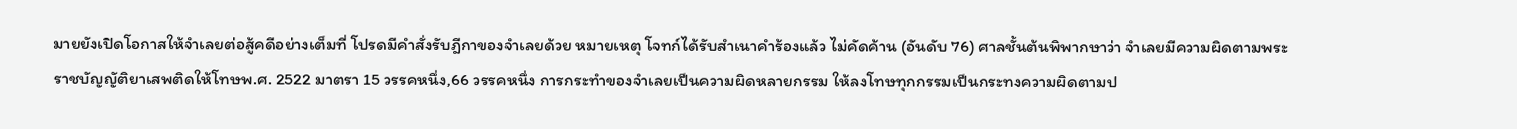มายยังเปิดโอกาสให้จำเลยต่อสู้คดีอย่างเต็มที่ โปรดมีคำสั่งรับฎีกาของจำเลยด้วย หมายเหตุ โจทก์ได้รับสำเนาคำร้องแล้ว ไม่คัดค้าน (อันดับ 76) ศาลชั้นต้นพิพากษาว่า จำเลยมีความผิดตามพระราชบัญญัติยาเสพติดให้โทษพ.ศ. 2522 มาตรา 15 วรรคหนึ่ง,66 วรรคหนึ่ง การกระทำของจำเลยเป็นความผิดหลายกรรม ให้ลงโทษทุกกรรมเป็นกระทงความผิดตามป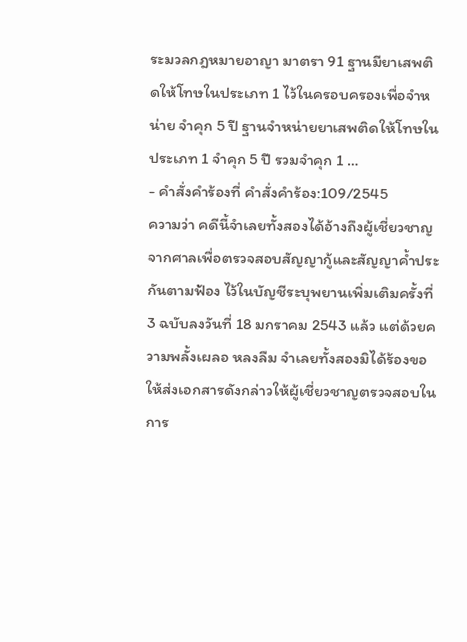ระมวลกฎหมายอาญา มาตรา 91 ฐานมียาเสพติดให้โทษในประเภท 1 ไว้ในครอบครองเพื่อจำหน่าย จำคุก 5 ปี ฐานจำหน่ายยาเสพติดให้โทษในประเภท 1 จำคุก 5 ปี รวมจำคุก 1 …
- คำสั่งคำร้องที่ คำสั่งคำร้อง:109/2545
ความว่า คดีนี้จำเลยทั้งสองได้อ้างถึงผู้เชี่ยวชาญจากศาลเพื่อตรวจสอบสัญญากู้และสัญญาค้ำประกันตามฟ้อง ไว้ในบัญชีระบุพยานเพิ่มเติมครั้งที่ 3 ฉบับลงวันที่ 18 มกราคม 2543 แล้ว แต่ด้วยความพลั้งเผลอ หลงลืม จำเลยทั้งสองมิได้ร้องขอให้ส่งเอกสารดังกล่าวให้ผู้เชี่ยวชาญตรวจสอบในการ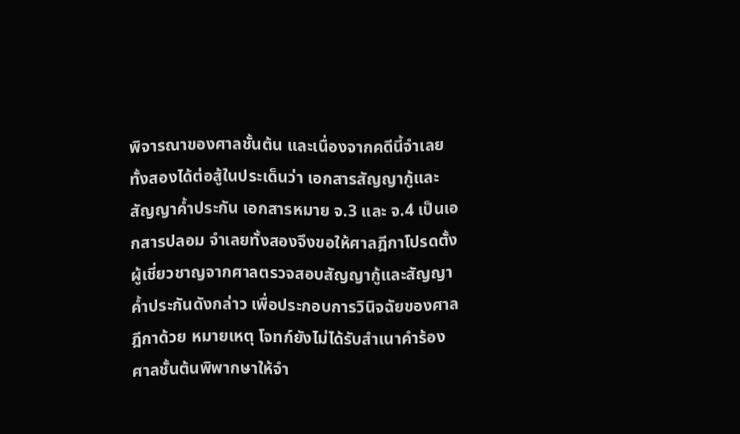พิจารณาของศาลชั้นต้น และเนื่องจากคดีนี้จำเลยทั้งสองได้ต่อสู้ในประเด็นว่า เอกสารสัญญากู้และสัญญาค้ำประกัน เอกสารหมาย จ.3 และ จ.4 เป็นเอกสารปลอม จำเลยทั้งสองจึงขอให้ศาลฎีกาโปรดตั้งผู้เชี่ยวชาญจากศาลตรวจสอบสัญญากู้และสัญญาค้ำประกันดังกล่าว เพื่อประกอบการวินิจฉัยของศาลฎีกาด้วย หมายเหตุ โจทก์ยังไม่ได้รับสำเนาคำร้อง ศาลชั้นต้นพิพากษาให้จำ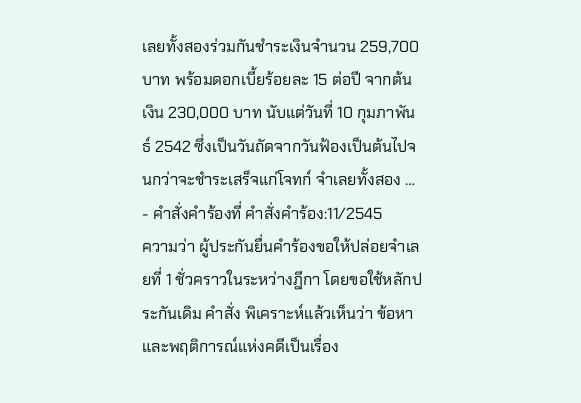เลยทั้งสองร่วมกันชำระเงินจำนวน 259,700 บาท พร้อมดอกเบี้ยร้อยละ 15 ต่อปี จากต้นเงิน 230,000 บาท นับแต่วันที่ 10 กุมภาพันธ์ 2542 ซึ่งเป็นวันถัดจากวันฟ้องเป็นต้นไปจนกว่าจะชำระเสร็จแก่โจทก์ จำเลยทั้งสอง …
- คำสั่งคำร้องที่ คำสั่งคำร้อง:11/2545
ความว่า ผู้ประกันยื่นคำร้องขอให้ปล่อยจำเลยที่ 1 ชั่วคราวในระหว่างฎีกา โดยขอใช้หลักประกันเดิม คำสั่ง พิเคราะห์แล้วเห็นว่า ข้อหาและพฤติการณ์แห่งคดีเป็นเรื่อง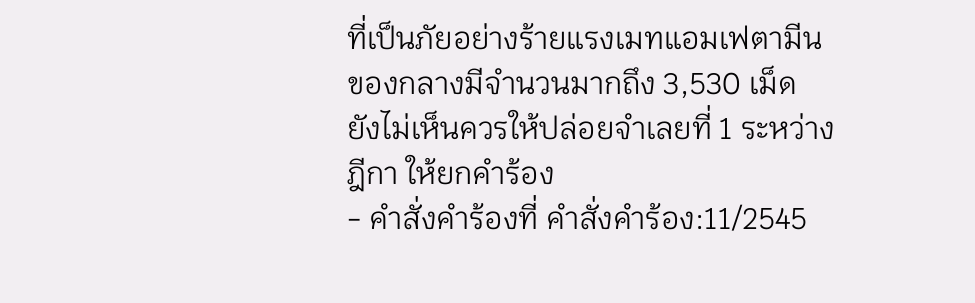ที่เป็นภัยอย่างร้ายแรงเมทแอมเฟตามีนของกลางมีจำนวนมากถึง 3,530 เม็ด ยังไม่เห็นควรให้ปล่อยจำเลยที่ 1 ระหว่างฎีกา ให้ยกคำร้อง
- คำสั่งคำร้องที่ คำสั่งคำร้อง:11/2545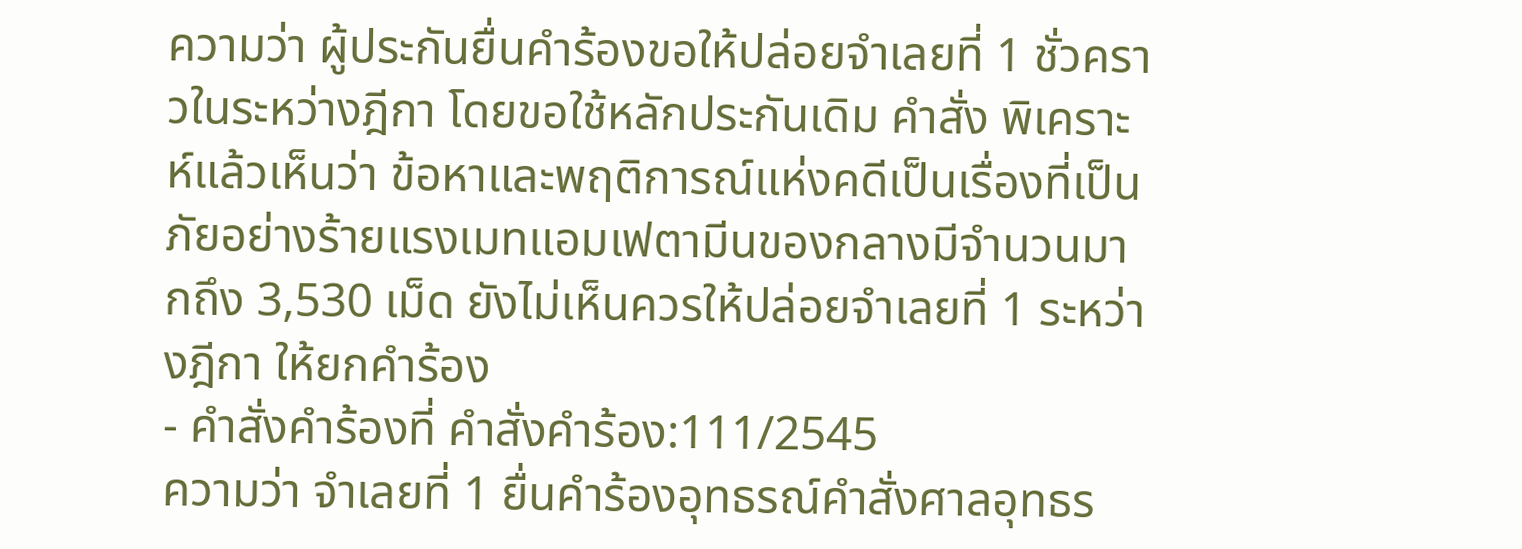ความว่า ผู้ประกันยื่นคำร้องขอให้ปล่อยจำเลยที่ 1 ชั่วคราวในระหว่างฎีกา โดยขอใช้หลักประกันเดิม คำสั่ง พิเคราะห์แล้วเห็นว่า ข้อหาและพฤติการณ์แห่งคดีเป็นเรื่องที่เป็นภัยอย่างร้ายแรงเมทแอมเฟตามีนของกลางมีจำนวนมากถึง 3,530 เม็ด ยังไม่เห็นควรให้ปล่อยจำเลยที่ 1 ระหว่างฎีกา ให้ยกคำร้อง
- คำสั่งคำร้องที่ คำสั่งคำร้อง:111/2545
ความว่า จำเลยที่ 1 ยื่นคำร้องอุทธรณ์คำสั่งศาลอุทธร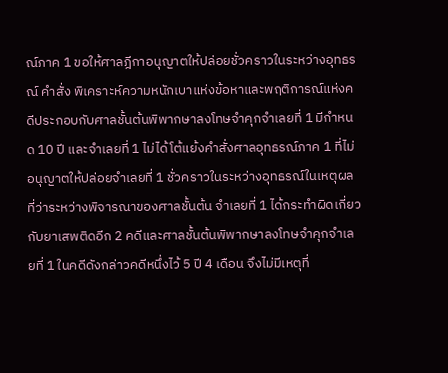ณ์ภาค 1 ขอให้ศาลฎีกาอนุญาตให้ปล่อยชั่วคราวในระหว่างอุทธรณ์ คำสั่ง พิเคราะห์ความหนักเบาแห่งข้อหาและพฤติการณ์แห่งคดีประกอบกับศาลชั้นต้นพิพากษาลงโทษจำคุกจำเลยที่ 1 มีกำหนด 10 ปี และจำเลยที่ 1 ไม่ได้โต้แย้งคำสั่งศาลอุทธรณ์ภาค 1 ที่ไม่อนุญาตให้ปล่อยจำเลยที่ 1 ชั่วคราวในระหว่างอุทธรณ์ในเหตุผลที่ว่าระหว่างพิจารณาของศาลชั้นต้น จำเลยที่ 1 ได้กระทำผิดเกี่ยวกับยาเสพติดอีก 2 คดีและศาลชั้นต้นพิพากษาลงโทษจำคุกจำเลยที่ 1 ในคดีดังกล่าวคดีหนึ่งไว้ 5 ปี 4 เดือน จึงไม่มีเหตุที่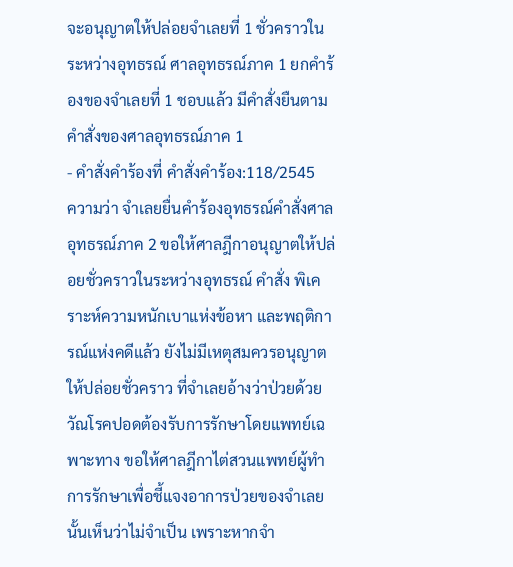จะอนุญาตให้ปล่อยจำเลยที่ 1 ชั่วคราวในระหว่างอุทธรณ์ ศาลอุทธรณ์ภาค 1 ยกคำร้องของจำเลยที่ 1 ชอบแล้ว มีคำสั่งยืนตามคำสั่งของศาลอุทธรณ์ภาค 1
- คำสั่งคำร้องที่ คำสั่งคำร้อง:118/2545
ความว่า จำเลยยื่นคำร้องอุทธรณ์คำสั่งศาลอุทธรณ์ภาค 2 ขอให้ศาลฎีกาอนุญาตให้ปล่อยชั่วคราวในระหว่างอุทธรณ์ คำสั่ง พิเคราะห์ความหนักเบาแห่งข้อหา และพฤติการณ์แห่งคดีแล้ว ยังไม่มีเหตุสมควรอนุญาตให้ปล่อยชั่วคราว ที่จำเลยอ้างว่าป่วยด้วยวัณโรคปอดต้องรับการรักษาโดยแพทย์เฉพาะทาง ขอให้ศาลฎีกาไต่สวนแพทย์ผู้ทำการรักษาเพื่อชี้แจงอาการป่วยของจำเลยนั้นเห็นว่าไม่จำเป็น เพราะหากจำ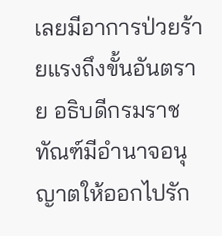เลยมีอาการป่วยร้ายแรงถึงขั้นอันตราย อธิบดีกรมราชทัณฑ์มีอำนาจอนุญาตให้ออกไปรัก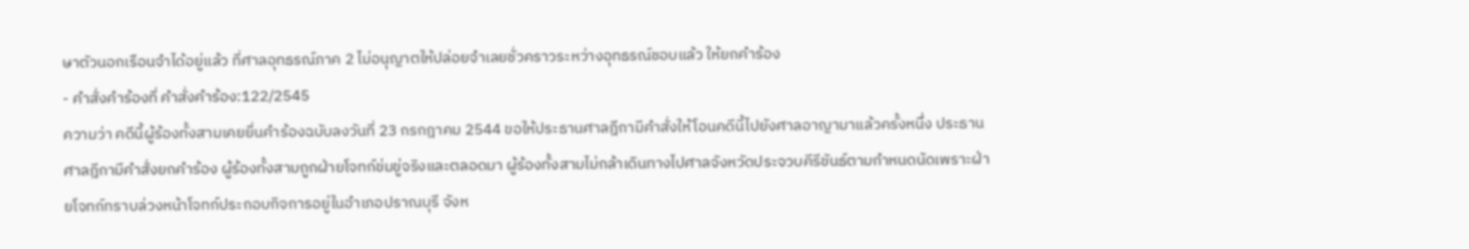ษาตัวนอกเรือนจำได้อยู่แล้ว ที่ศาลอุทธรณ์ภาค 2 ไม่อนุญาตให้ปล่อยจำเลยชั่วคราวระหว่างอุทธรณ์ชอบแล้ว ให้ยกคำร้อง
- คำสั่งคำร้องที่ คำสั่งคำร้อง:122/2545
ความว่า คดีนี้ผู้ร้องทั้งสามเคยยื่นคำร้องฉบับลงวันที่ 23 กรกฎาคม 2544 ขอให้ประธานศาลฎีกามีคำสั่งให้โอนคดีนี้ไปยังศาลอาญามาแล้วครั้งหนึ่ง ประธานศาลฎีกามีคำสั่งยกคำร้อง ผู้ร้องทั้งสามถูกฝ่ายโจทก์ข่มขู่จริงและตลอดมา ผู้ร้องทั้งสามไม่กล้าเดินทางไปศาลจังหวัดประจวบคีรีขันธ์ตามกำหนดนัดเพราะฝ่ายโจทก์ทราบล่วงหน้าโจทก์ประกอบกิจการอยู่ในอำเภอปราณบุรี จังห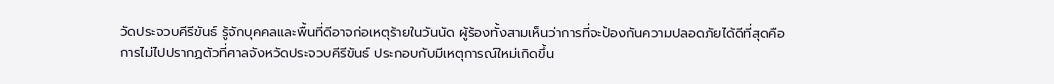วัดประจวบคีรีขันธ์ รู้จักบุคคลและพื้นที่ดีอาจก่อเหตุร้ายในวันนัด ผู้ร้องทั้งสามเห็นว่าการที่จะป้องกันความปลอดภัยได้ดีที่สุดคือการไม่ไปปรากฏตัวที่ศาลจังหวัดประจวบคีรีขันธ์ ประกอบกับมีเหตุการณ์ใหม่เกิดขึ้น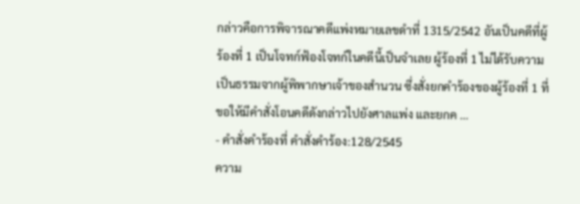กล่าวคือการพิจารณาคดีแพ่งหมายเลขดำที่ 1315/2542 อันเป็นคดีที่ผู้ร้องที่ 1 เป็นโจทก์ฟ้องโจทก์ในคดีนี้เป็นจำเลย ผู้ร้องที่ 1 ไม่ได้รับความเป็นธรรมจากผู้พิพากษาเจ้าของสำนวน ซึ่งสั่งยกคำร้องของผู้ร้องที่ 1 ที่ขอให้มีคำสั่งโอนคดีดังกล่าวไปยังศาลแพ่ง และยกค …
- คำสั่งคำร้องที่ คำสั่งคำร้อง:128/2545
ความ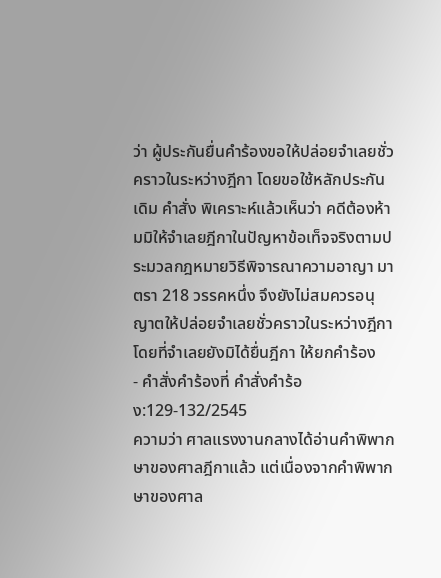ว่า ผู้ประกันยื่นคำร้องขอให้ปล่อยจำเลยชั่วคราวในระหว่างฎีกา โดยขอใช้หลักประกันเดิม คำสั่ง พิเคราะห์แล้วเห็นว่า คดีต้องห้ามมิให้จำเลยฎีกาในปัญหาข้อเท็จจริงตามประมวลกฎหมายวิธีพิจารณาความอาญา มาตรา 218 วรรคหนึ่ง จึงยังไม่สมควรอนุญาตให้ปล่อยจำเลยชั่วคราวในระหว่างฎีกาโดยที่จำเลยยังมิได้ยื่นฎีกา ให้ยกคำร้อง
- คำสั่งคำร้องที่ คำสั่งคำร้อง:129-132/2545
ความว่า ศาลแรงงานกลางได้อ่านคำพิพากษาของศาลฎีกาแล้ว แต่เนื่องจากคำพิพากษาของศาล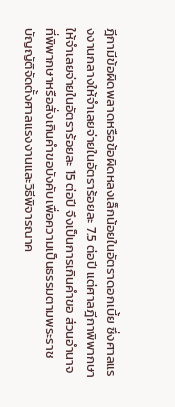ฎีกามีข้อผิดพลาดหรือข้อผิดหลงเล็กน้อยในอัตราดอกเบี้ย ซึ่งศาลแรงงานกลางให้จำเลยจ่ายในอัตราร้อยละ 7.5 ต่อปี แต่ศาลฎีกาพิพากษาให้จำเลยจ่ายในอัตราร้อยละ 15 ต่อปี จึงเป็นการเกินคำขอ ส่วนอำนาจที่พิพากษาหรือสั่งเกินคำขอบังคับเพื่อความเป็นธรรมตามพระราชบัญญัติจัดตั้งศาลแรงงานและวิธีพิจารณาค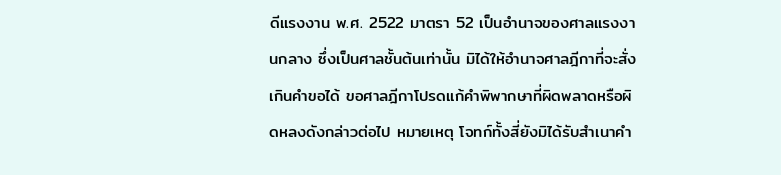ดีแรงงาน พ.ศ. 2522 มาตรา 52 เป็นอำนาจของศาลแรงงานกลาง ซึ่งเป็นศาลชั้นต้นเท่านั้น มิได้ให้อำนาจศาลฎีกาที่จะสั่งเกินคำขอได้ ขอศาลฎีกาโปรดแก้คำพิพากษาที่ผิดพลาดหรือผิดหลงดังกล่าวต่อไป หมายเหตุ โจทก์ทั้งสี่ยังมิได้รับสำเนาคำ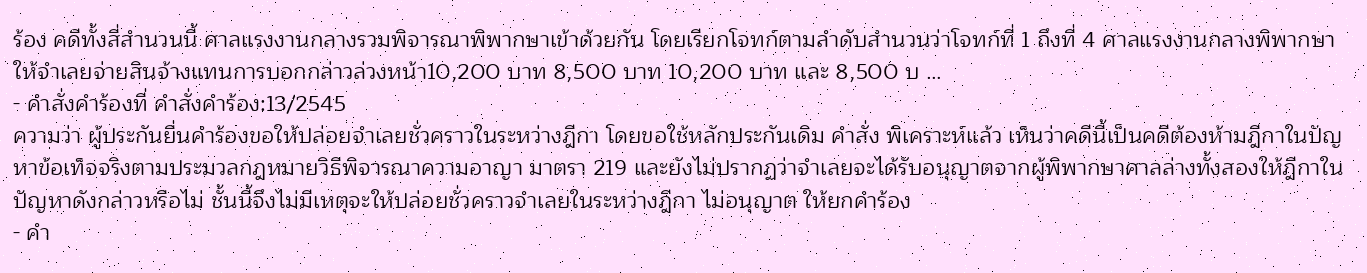ร้อง คดีทั้งสี่สำนวนนี้ ศาลแรงงานกลางรวมพิจารณาพิพากษาเข้าด้วยกัน โดยเรียกโจทก์ตามลำดับสำนวนว่าโจทก์ที่ 1 ถึงที่ 4 ศาลแรงงานกลางพิพากษาให้จำเลยจ่ายสินจ้างแทนการบอกกล่าวล่วงหน้า10,200 บาท 8,500 บาท 10,200 บาท และ 8,500 บ …
- คำสั่งคำร้องที่ คำสั่งคำร้อง:13/2545
ความว่า ผู้ประกันยื่นคำร้องขอให้ปล่อยจำเลยชั่วคราวในระหว่างฎีกา โดยขอใช้หลักประกันเดิม คำสั่ง พิเคราะห์แล้ว เห็นว่าคดีนี้เป็นคดีต้องห้ามฎีกาในปัญหาข้อเท็จจริงตามประมวลกฎหมายวิธีพิจารณาความอาญา มาตรา 219 และยังไม่ปรากฏว่าจำเลยจะได้รับอนุญาตจากผู้พิพากษาศาลล่างทั้งสองให้ฎีกาในปัญหาดังกล่าวหรือไม่ ชั้นนี้จึงไม่มีเหตุจะให้ปล่อยชั่วคราวจำเลยในระหว่างฎีกา ไม่อนุญาต ให้ยกคำร้อง
- คำ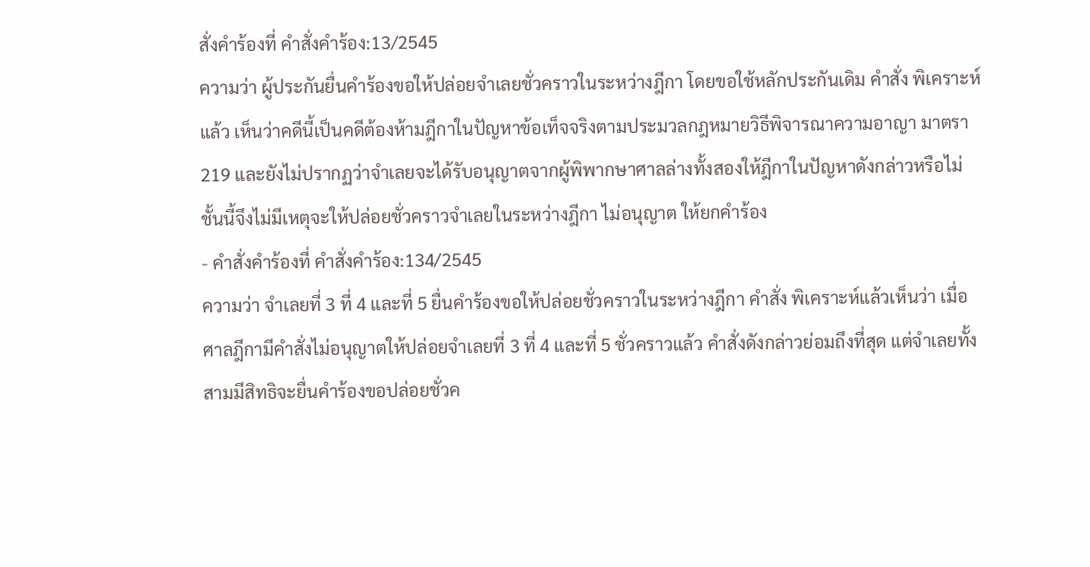สั่งคำร้องที่ คำสั่งคำร้อง:13/2545
ความว่า ผู้ประกันยื่นคำร้องขอให้ปล่อยจำเลยชั่วคราวในระหว่างฎีกา โดยขอใช้หลักประกันเดิม คำสั่ง พิเคราะห์แล้ว เห็นว่าคดีนี้เป็นคดีต้องห้ามฎีกาในปัญหาข้อเท็จจริงตามประมวลกฎหมายวิธีพิจารณาความอาญา มาตรา 219 และยังไม่ปรากฏว่าจำเลยจะได้รับอนุญาตจากผู้พิพากษาศาลล่างทั้งสองให้ฎีกาในปัญหาดังกล่าวหรือไม่ ชั้นนี้จึงไม่มีเหตุจะให้ปล่อยชั่วคราวจำเลยในระหว่างฎีกา ไม่อนุญาต ให้ยกคำร้อง
- คำสั่งคำร้องที่ คำสั่งคำร้อง:134/2545
ความว่า จำเลยที่ 3 ที่ 4 และที่ 5 ยื่นคำร้องขอให้ปล่อยชั่วคราวในระหว่างฎีกา คำสั่ง พิเคราะห์แล้วเห็นว่า เมื่อศาลฎีกามีคำสั่งไม่อนุญาตให้ปล่อยจำเลยที่ 3 ที่ 4 และที่ 5 ชั่วคราวแล้ว คำสั่งดังกล่าวย่อมถึงที่สุด แต่จำเลยทั้งสามมีสิทธิจะยื่นคำร้องขอปล่อยชั่วค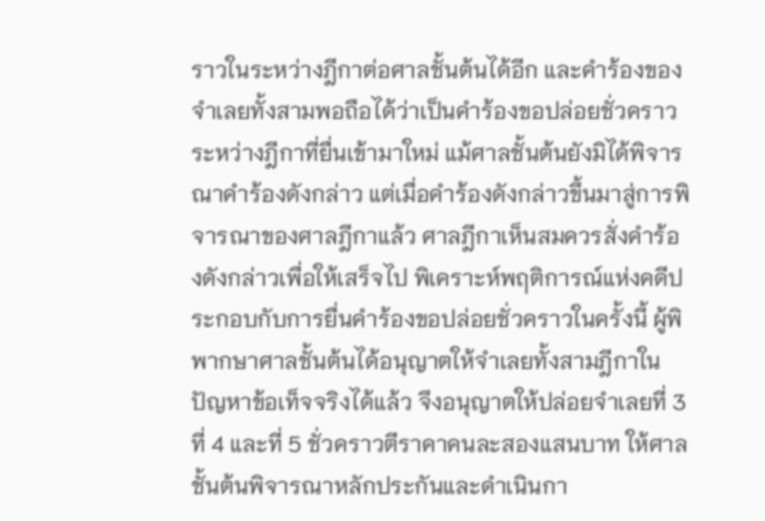ราวในระหว่างฎีกาต่อศาลชั้นต้นได้อีก และคำร้องของจำเลยทั้งสามพอถือได้ว่าเป็นคำร้องขอปล่อยชั่วคราวระหว่างฎีกาที่ยื่นเข้ามาใหม่ แม้ศาลชั้นต้นยังมิได้พิจารณาคำร้องดังกล่าว แต่เมื่อคำร้องดังกล่าวขึ้นมาสู่การพิจารณาของศาลฎีกาแล้ว ศาลฎีกาเห็นสมควรสั่งคำร้องดังกล่าวเพื่อให้เสร็จไป พิเคราะห์พฤติการณ์แห่งคดีประกอบกับการยื่นคำร้องขอปล่อยชั่วคราวในครั้งนี้ ผู้พิพากษาศาลชั้นต้นได้อนุญาตให้จำเลยทั้งสามฎีกาในปัญหาข้อเท็จจริงได้แล้ว จึงอนุญาตให้ปล่อยจำเลยที่ 3 ที่ 4 และที่ 5 ชั่วคราวตีราคาคนละสองแสนบาท ให้ศาลชั้นต้นพิจารณาหลักประกันและดำเนินกา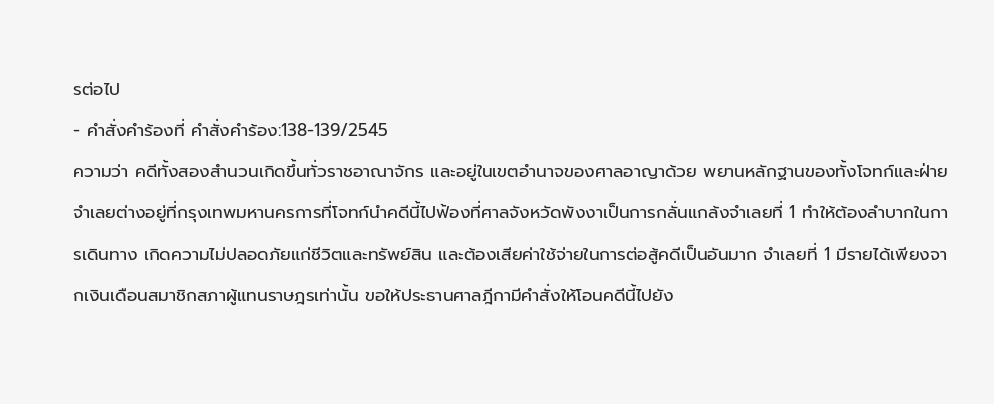รต่อไป
- คำสั่งคำร้องที่ คำสั่งคำร้อง:138-139/2545
ความว่า คดีทั้งสองสำนวนเกิดขึ้นทั่วราชอาณาจักร และอยู่ในเขตอำนาจของศาลอาญาด้วย พยานหลักฐานของทั้งโจทก์และฝ่ายจำเลยต่างอยู่ที่กรุงเทพมหานครการที่โจทก์นำคดีนี้ไปฟ้องที่ศาลจังหวัดพังงาเป็นการกลั่นแกล้งจำเลยที่ 1 ทำให้ต้องลำบากในการเดินทาง เกิดความไม่ปลอดภัยแก่ชีวิตและทรัพย์สิน และต้องเสียค่าใช้จ่ายในการต่อสู้คดีเป็นอันมาก จำเลยที่ 1 มีรายได้เพียงจากเงินเดือนสมาชิกสภาผู้แทนราษฎรเท่านั้น ขอให้ประธานศาลฎีกามีคำสั่งให้โอนคดีนี้ไปยัง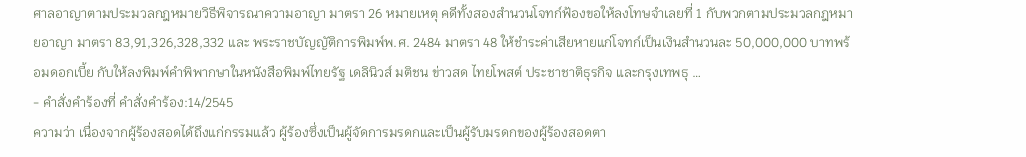ศาลอาญาตามประมวลกฎหมายวิธีพิจารณาความอาญา มาตรา 26 หมายเหตุ คดีทั้งสองสำนวนโจทก์ฟ้องขอให้ลงโทษจำเลยที่ 1 กับพวกตามประมวลกฎหมายอาญา มาตรา 83,91,326,328,332 และ พระราชบัญญัติการพิมพ์พ.ศ. 2484 มาตรา 48 ให้ชำระค่าเสียหายแก่โจทก์เป็นเงินสำนวนละ 50,000,000 บาทพร้อมดอกเบี้ย กับให้ลงพิมพ์คำพิพากษาในหนังสือพิมพ์ไทยรัฐ เดลินิวส์ มติชน ข่าวสด ไทยโพสต์ ประชาชาติธุรกิจ และกรุงเทพธุ …
- คำสั่งคำร้องที่ คำสั่งคำร้อง:14/2545
ความว่า เนื่องจากผู้ร้องสอดได้ถึงแก่กรรมแล้ว ผู้ร้องซึ่งเป็นผู้จัดการมรดกและเป็นผู้รับมรดกของผู้ร้องสอดตา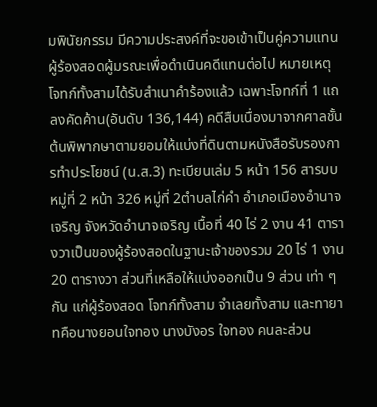มพินัยกรรม มีความประสงค์ที่จะขอเข้าเป็นคู่ความแทนผู้ร้องสอดผู้มรณะเพื่อดำเนินคดีแทนต่อไป หมายเหตุ โจทก์ทั้งสามได้รับสำเนาคำร้องแล้ว เฉพาะโจทก์ที่ 1 แถลงคัดค้าน(อันดับ 136,144) คดีสืบเนื่องมาจากศาลชั้นต้นพิพากษาตามยอมให้แบ่งที่ดินตามหนังสือรับรองการทำประโยชน์ (น.ส.3) ทะเบียนเล่ม 5 หน้า 156 สารบบหมู่ที่ 2 หน้า 326 หมู่ที่ 2ตำบลไก่คำ อำเภอเมืองอำนาจเจริญ จังหวัดอำนาจเจริญ เนื้อที่ 40 ไร่ 2 งาน 41 ตารางวาเป็นของผู้ร้องสอดในฐานะเจ้าของรวม 20 ไร่ 1 งาน 20 ตารางวา ส่วนที่เหลือให้แบ่งออกเป็น 9 ส่วน เท่า ๆ กัน แก่ผู้ร้องสอด โจทก์ทั้งสาม จำเลยทั้งสาม และทายาทคือนางยอนใจทอง นางบังอร ใจทอง คนละส่วน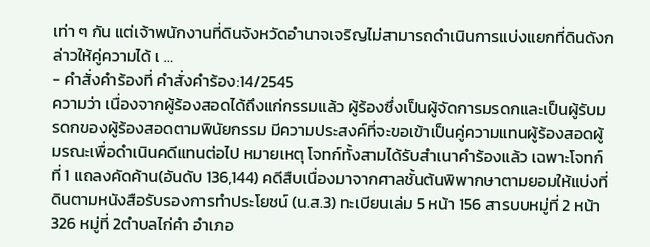เท่า ๆ กัน แต่เจ้าพนักงานที่ดินจังหวัดอำนาจเจริญไม่สามารถดำเนินการแบ่งแยกที่ดินดังกล่าวให้คู่ความได้ เ …
- คำสั่งคำร้องที่ คำสั่งคำร้อง:14/2545
ความว่า เนื่องจากผู้ร้องสอดได้ถึงแก่กรรมแล้ว ผู้ร้องซึ่งเป็นผู้จัดการมรดกและเป็นผู้รับมรดกของผู้ร้องสอดตามพินัยกรรม มีความประสงค์ที่จะขอเข้าเป็นคู่ความแทนผู้ร้องสอดผู้มรณะเพื่อดำเนินคดีแทนต่อไป หมายเหตุ โจทก์ทั้งสามได้รับสำเนาคำร้องแล้ว เฉพาะโจทก์ที่ 1 แถลงคัดค้าน(อันดับ 136,144) คดีสืบเนื่องมาจากศาลชั้นต้นพิพากษาตามยอมให้แบ่งที่ดินตามหนังสือรับรองการทำประโยชน์ (น.ส.3) ทะเบียนเล่ม 5 หน้า 156 สารบบหมู่ที่ 2 หน้า 326 หมู่ที่ 2ตำบลไก่คำ อำเภอ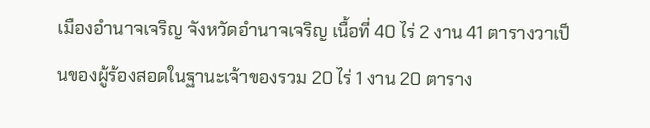เมืองอำนาจเจริญ จังหวัดอำนาจเจริญ เนื้อที่ 40 ไร่ 2 งาน 41 ตารางวาเป็นของผู้ร้องสอดในฐานะเจ้าของรวม 20 ไร่ 1 งาน 20 ตาราง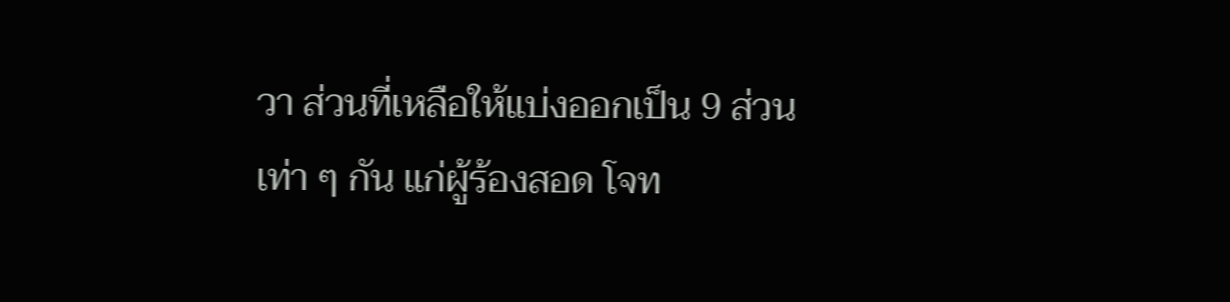วา ส่วนที่เหลือให้แบ่งออกเป็น 9 ส่วน เท่า ๆ กัน แก่ผู้ร้องสอด โจท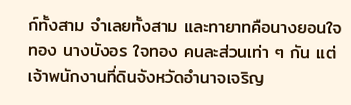ก์ทั้งสาม จำเลยทั้งสาม และทายาทคือนางยอนใจทอง นางบังอร ใจทอง คนละส่วนเท่า ๆ กัน แต่เจ้าพนักงานที่ดินจังหวัดอำนาจเจริญ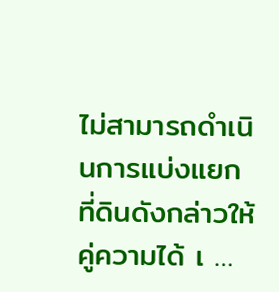ไม่สามารถดำเนินการแบ่งแยกที่ดินดังกล่าวให้คู่ความได้ เ …